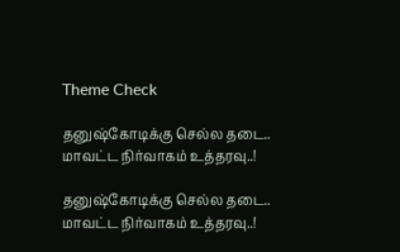Theme Check

தனுஷ்கோடிக்கு செல்ல தடை.. மாவட்ட நிர்வாகம் உத்தரவு..!

தனுஷ்கோடிக்கு செல்ல தடை.. மாவட்ட நிர்வாகம் உத்தரவு..!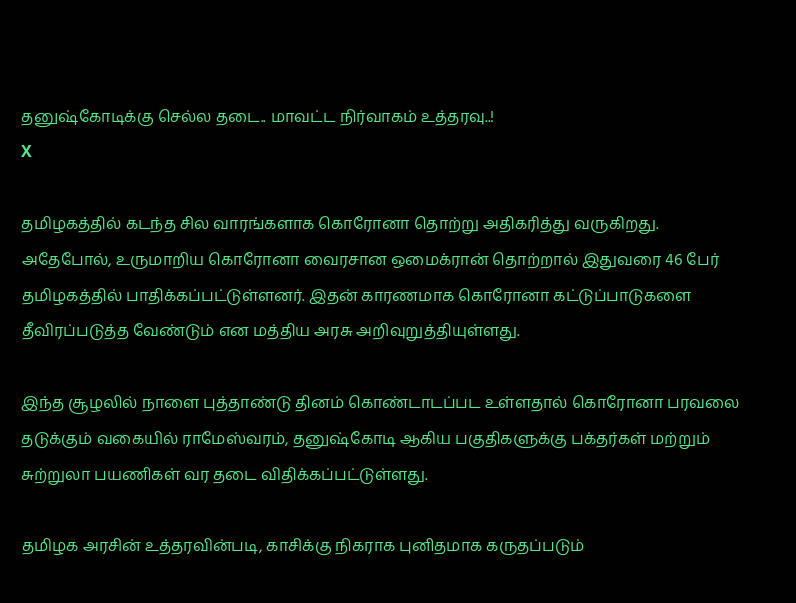தனுஷ்கோடிக்கு செல்ல தடை.. மாவட்ட நிர்வாகம் உத்தரவு..!
X

தமிழகத்தில் கடந்த சில வாரங்களாக கொரோனா தொற்று அதிகரித்து வருகிறது. அதேபோல், உருமாறிய கொரோனா வைரசான ஒமைக்ரான் தொற்றால் இதுவரை 46 பேர் தமிழகத்தில் பாதிக்கப்பட்டுள்ளனர். இதன் காரணமாக கொரோனா கட்டுப்பாடுகளை தீவிரப்படுத்த வேண்டும் என மத்திய அரசு அறிவுறுத்தியுள்ளது.

இந்த சூழலில் நாளை புத்தாண்டு தினம் கொண்டாடப்பட உள்ளதால் கொரோனா பரவலை தடுக்கும் வகையில் ராமேஸ்வரம், தனுஷ்கோடி ஆகிய பகுதிகளுக்கு பக்தர்கள் மற்றும் சுற்றுலா பயணிகள் வர தடை விதிக்கப்பட்டுள்ளது.

தமிழக அரசின் உத்தரவின்படி, காசிக்கு நிகராக புனிதமாக கருதப்படும்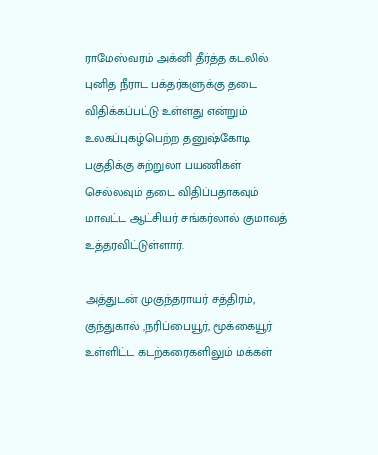ராமேஸ்வரம் அக்னி தீர்த்த கடலில் புனித நீராட பக்தர்களுக்கு தடை விதிக்கப்பட்டு உள்ளது என்றும் உலகப்புகழ்பெற்ற தனுஷ்கோடி பகுதிக்கு சுற்றுலா பயணிகள் செல்லவும் தடை விதிப்பதாகவும் மாவட்ட ஆட்சியர் சங்கர்லால் குமாவத் உத்தரவிட்டுள்ளார்.

அத்துடன் முகுந்தராயர் சத்திரம், குந்துகால் ,நரிப்பையூர், மூக்கையூர் உள்ளிட்ட கடற்கரைகளிலும் மக்கள்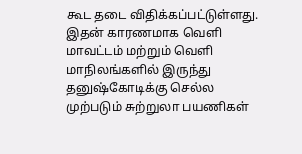கூட தடை விதிக்கப்பட்டுள்ளது. இதன் காரணமாக வெளி மாவட்டம் மற்றும் வெளி மாநிலங்களில் இருந்து தனுஷ்கோடிக்கு செல்ல முற்படும் சுற்றுலா பயணிகள்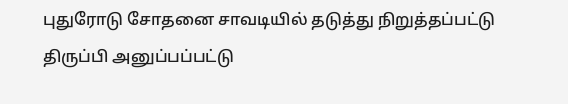புதுரோடு சோதனை சாவடியில் தடுத்து நிறுத்தப்பட்டு திருப்பி அனுப்பப்பட்டு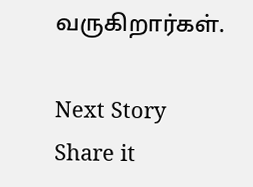வருகிறார்கள்.

Next Story
Share it